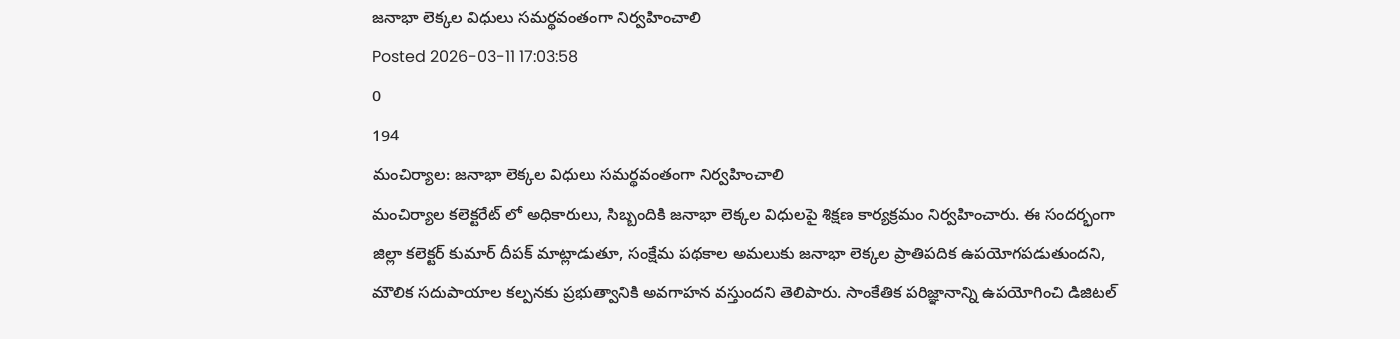జనాభా లెక్కల విధులు సమర్థవంతంగా నిర్వహించాలి
Posted 2026-03-11 17:03:58
0
194
మంచిర్యాల: జనాభా లెక్కల విధులు సమర్థవంతంగా నిర్వహించాలి
మంచిర్యాల కలెక్టరేట్ లో అధికారులు, సిబ్బందికి జనాభా లెక్కల విధులపై శిక్షణ కార్యక్రమం నిర్వహించారు. ఈ సందర్భంగా జిల్లా కలెక్టర్ కుమార్ దీపక్ మాట్లాడుతూ, సంక్షేమ పథకాల అమలుకు జనాభా లెక్కల ప్రాతిపదిక ఉపయోగపడుతుందని, మౌలిక సదుపాయాల కల్పనకు ప్రభుత్వానికి అవగాహన వస్తుందని తెలిపారు. సాంకేతిక పరిజ్ఞానాన్ని ఉపయోగించి డిజిటల్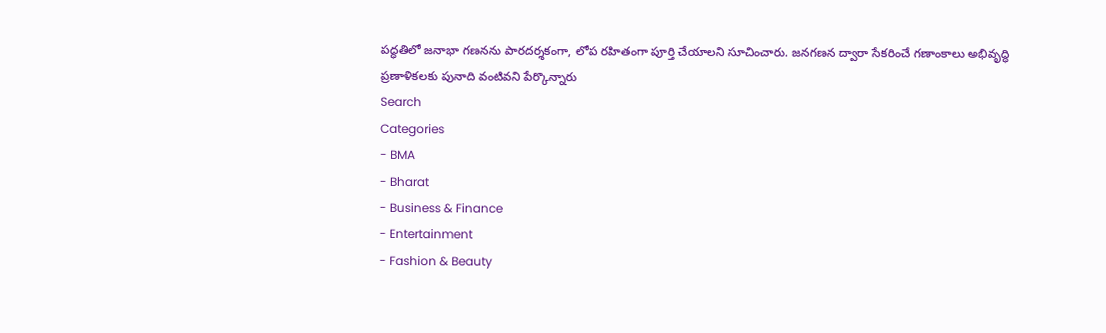పద్ధతిలో జనాభా గణనను పారదర్శకంగా, లోప రహితంగా పూర్తి చేయాలని సూచించారు. జనగణన ద్వారా సేకరించే గణాంకాలు అభివృద్ధి ప్రణాళికలకు పునాది వంటివని పేర్కొన్నారు
Search
Categories
- BMA
- Bharat
- Business & Finance
- Entertainment
- Fashion & Beauty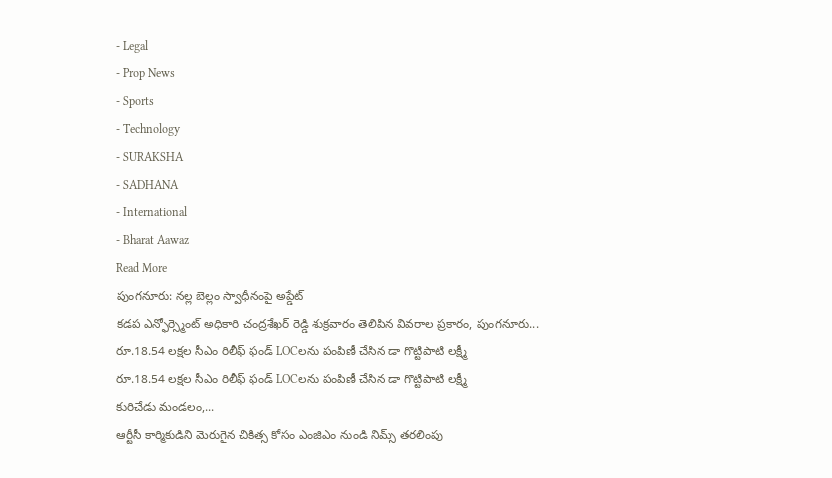- Legal
- Prop News
- Sports
- Technology
- SURAKSHA
- SADHANA
- International
- Bharat Aawaz
Read More
పుంగనూరు: నల్ల బెల్లం స్వాధీనంపై అప్డేట్
కడప ఎన్ఫోర్స్మెంట్ అధికారి చంద్రశేఖర్ రెడ్డి శుక్రవారం తెలిపిన వివరాల ప్రకారం, పుంగనూరు...
రూ.18.54 లక్షల సీఎం రిలీఫ్ ఫండ్ LOCలను పంపిణీ చేసిన డా గొట్టిపాటి లక్ష్మీ
రూ.18.54 లక్షల సీఎం రిలీఫ్ ఫండ్ LOCలను పంపిణీ చేసిన డా గొట్టిపాటి లక్ష్మీ
కురిచేడు మండలం,...
ఆర్టీసీ కార్మికుడిని మెరుగైన చికిత్స కోసం ఎంజిఎం నుండి నిమ్స్ తరలింపు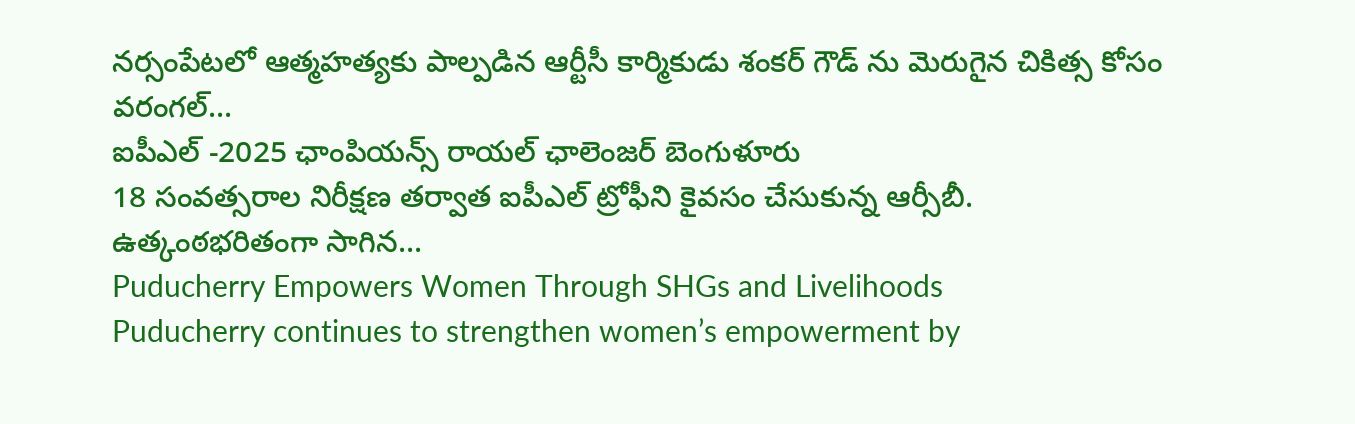నర్సంపేటలో ఆత్మహత్యకు పాల్పడిన ఆర్టీసీ కార్మికుడు శంకర్ గౌడ్ ను మెరుగైన చికిత్స కోసం వరంగల్...
ఐపీఎల్ -2025 ఛాంపియన్స్ రాయల్ ఛాలెంజర్ బెంగుళూరు
18 సంవత్సరాల నిరీక్షణ తర్వాత ఐపీఎల్ ట్రోఫీని కైవసం చేసుకున్న ఆర్సీబీ.
ఉత్కంఠభరితంగా సాగిన...
Puducherry Empowers Women Through SHGs and Livelihoods
Puducherry continues to strengthen women’s empowerment by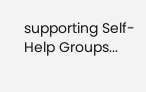supporting Self-Help Groups...